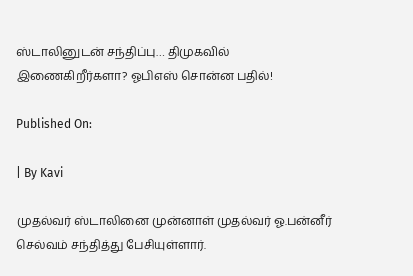ஸ்டாலினுடன் சந்திப்பு… திமுகவில் இணைகிறீர்களா? ஓபிஎஸ் சொன்ன பதில்!

Published On:

| By Kavi

முதல்வர் ஸ்டாலினை முன்னாள் முதல்வர் ஓ.பன்னீர் செல்வம் சந்தித்து பேசியுள்ளார்.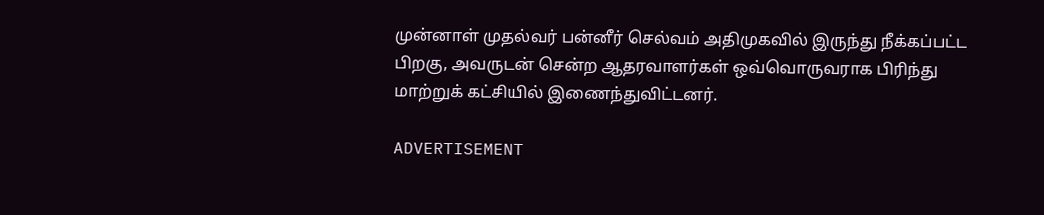முன்னாள் முதல்வர் பன்னீர் செல்வம் அதிமுகவில் இருந்து நீக்கப்பட்ட பிறகு, அவருடன் சென்ற ஆதரவாளர்கள் ஒவ்வொருவராக பிரிந்து மாற்றுக் கட்சியில் இணைந்துவிட்டனர்.

ADVERTISEMENT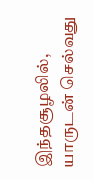இந்தசூழலில், யாருடன் செல்வது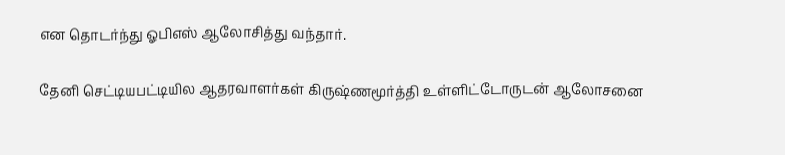என தொடர்ந்து ஓபிஎஸ் ஆலோசித்து வந்தார்.

தேனி செட்டியபட்டியில ஆதரவாளர்கள் கிருஷ்ணமூர்த்தி உள்ளிட்டோருடன் ஆலோசனை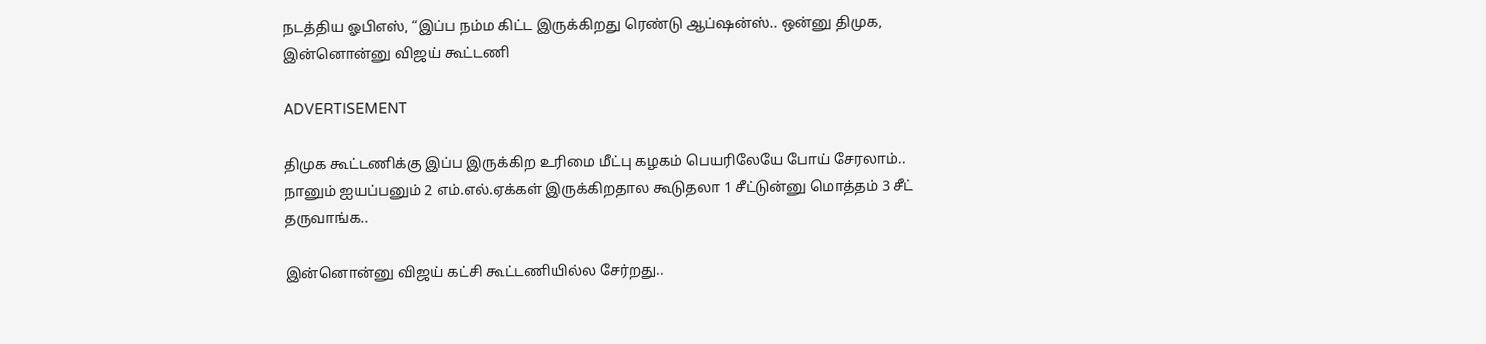நடத்திய ஓபிஎஸ், “இப்ப நம்ம கிட்ட இருக்கிறது ரெண்டு ஆப்ஷன்ஸ்.. ஒன்னு திமுக, இன்னொன்னு விஜய் கூட்டணி

ADVERTISEMENT

திமுக கூட்டணிக்கு இப்ப இருக்கிற உரிமை மீட்பு கழகம் பெயரிலேயே போய் சேரலாம்.. நானும் ஐயப்பனும் 2 எம்.எல்.ஏக்கள் இருக்கிறதால கூடுதலா 1 சீட்டுன்னு மொத்தம் 3 சீட் தருவாங்க..

இன்னொன்னு விஜய் கட்சி கூட்டணியில்ல சேர்றது..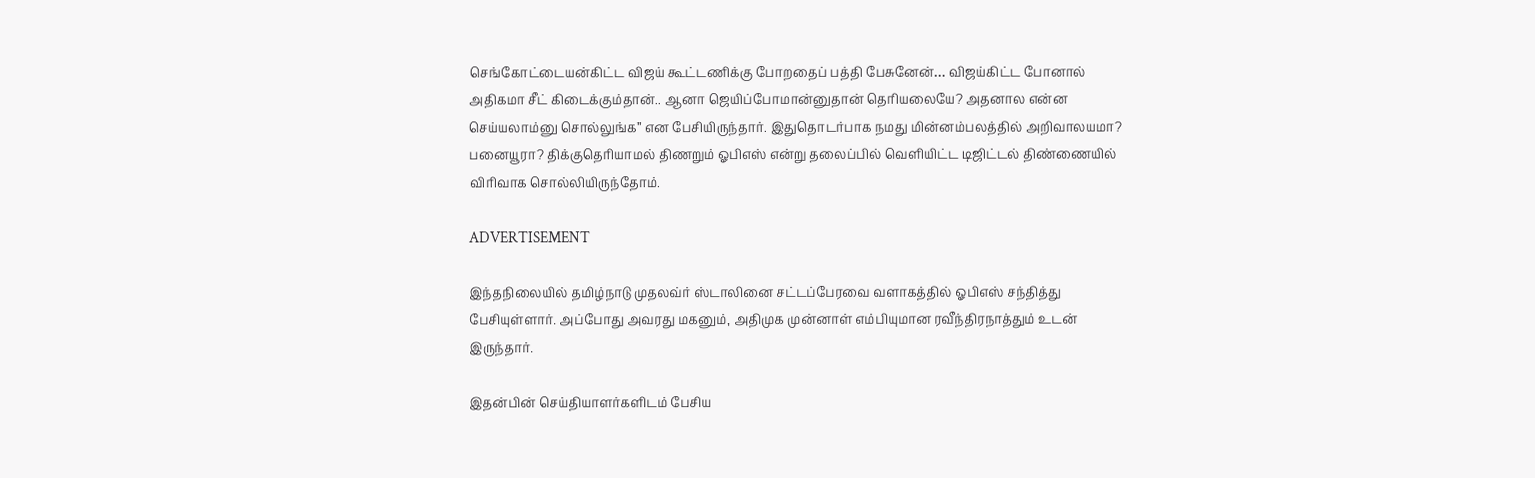செங்கோட்டையன்கிட்ட விஜய் கூட்டணிக்கு போறதைப் பத்தி பேசுனேன்… விஜய்கிட்ட போனால் அதிகமா சீட் கிடைக்கும்தான்.. ஆனா ஜெயிப்போமான்னுதான் தெரியலையே? அதனால என்ன செய்யலாம்னு சொல்லுங்க” என பேசியிருந்தார். இதுதொடர்பாக நமது மின்னம்பலத்தில் அறிவாலயமா? பனையூரா? திக்குதெரியாமல் திணறும் ஓபிஎஸ் என்று தலைப்பில் வெளியிட்ட டிஜிட்டல் திண்ணையில் விரிவாக சொல்லியிருந்தோம்.

ADVERTISEMENT

இந்தநிலையில் தமிழ்நாடு முதலவ்ர் ஸ்டாலினை சட்டப்பேரவை வளாகத்தில் ஓபிஎஸ் சந்தித்து பேசியுள்ளார். அப்போது அவரது மகனும், அதிமுக முன்னாள் எம்பியுமான ரவீந்திரநாத்தும் உடன் இருந்தார்.

இதன்பின் செய்தியாளர்களிடம் பேசிய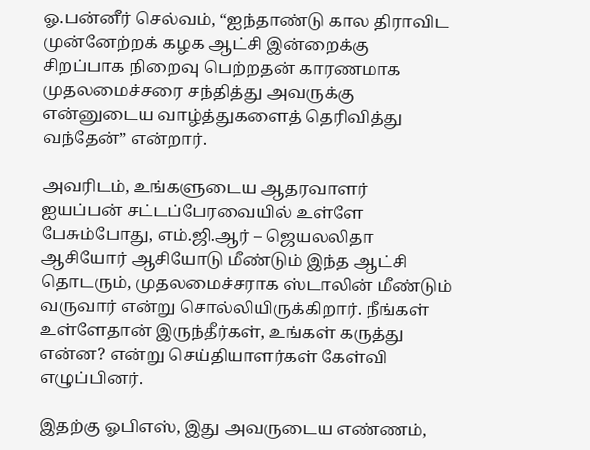ஓ.பன்னீர் செல்வம், “ஐந்தாண்டு கால திராவிட முன்னேற்றக் கழக ஆட்சி இன்றைக்கு சிறப்பாக நிறைவு பெற்றதன் காரணமாக முதலமைச்சரை சந்தித்து அவருக்கு என்னுடைய வாழ்த்துகளைத் தெரிவித்து வந்தேன்” என்றார்.

அவரிடம், உங்களுடைய ஆதரவாளர் ஐயப்பன் சட்டப்பேரவையில் உள்ளே பேசும்போது, எம்.ஜி.ஆர் – ஜெயலலிதா ஆசியோர் ஆசியோடு மீண்டும் இந்த ஆட்சி தொடரும், முதலமைச்சராக ஸ்டாலின் மீண்டும் வருவார் என்று சொல்லியிருக்கிறார். நீங்கள் உள்ளேதான் இருந்தீர்கள், உங்கள் கருத்து என்ன? என்று செய்தியாளர்கள் கேள்வி எழுப்பினர்.

இதற்கு ஓபிஎஸ், இது அவருடைய எண்ணம்,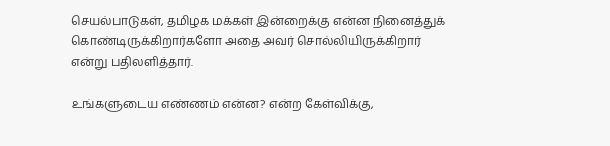செயல்பாடுகள், தமிழக மக்கள் இன்றைக்கு என்ன நினைத்துக் கொண்டிருக்கிறார்களோ அதை அவர் சொல்லியிருக்கிறார் என்று பதிலளித்தார்.

உங்களுடைய எண்ணம் என்ன? என்ற கேள்விக்கு,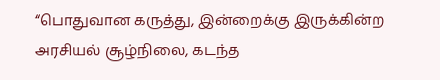“பொதுவான கருத்து, இன்றைக்கு இருக்கின்ற அரசியல் சூழ்நிலை, கடந்த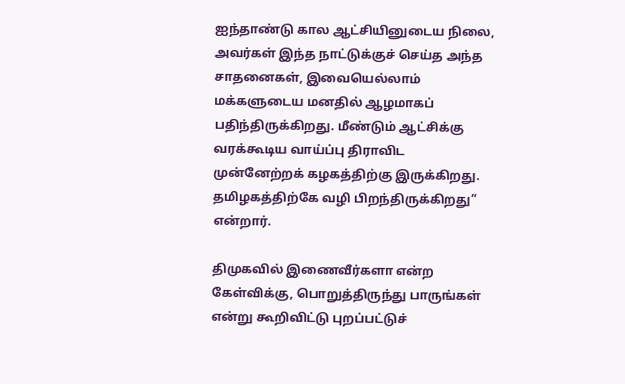ஐந்தாண்டு கால ஆட்சியினுடைய நிலை, அவர்கள் இந்த நாட்டுக்குச் செய்த அந்த சாதனைகள், இவையெல்லாம் மக்களுடைய மனதில் ஆழமாகப் பதிந்திருக்கிறது. மீண்டும் ஆட்சிக்கு வரக்கூடிய வாய்ப்பு திராவிட முன்னேற்றக் கழகத்திற்கு இருக்கிறது. தமிழகத்திற்கே வழி பிறந்திருக்கிறது” என்றார்.

திமுகவில் இணைவீர்களா என்ற கேள்விக்கு, பொறுத்திருந்து பாருங்கள் என்று கூறிவிட்டு புறப்பட்டுச்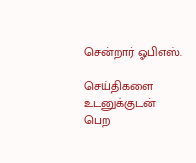சென்றார் ஓபிஎஸ்.

செய்திகளை உடனுக்குடன் பெற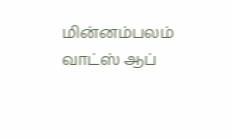மின்னம்பலம் வாட்ஸ் ஆப்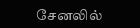சேனலில்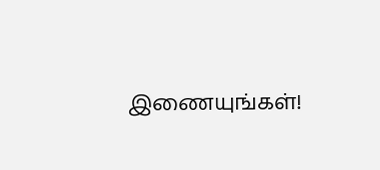இணையுங்கள்!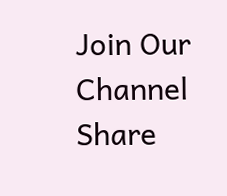Join Our Channel
Share